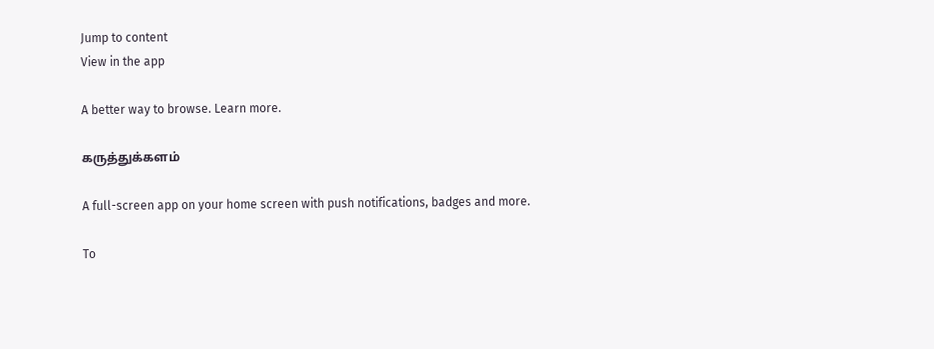Jump to content
View in the app

A better way to browse. Learn more.

கருத்துக்களம்

A full-screen app on your home screen with push notifications, badges and more.

To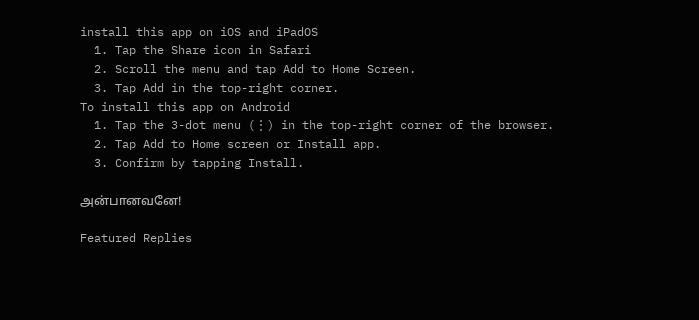install this app on iOS and iPadOS
  1. Tap the Share icon in Safari
  2. Scroll the menu and tap Add to Home Screen.
  3. Tap Add in the top-right corner.
To install this app on Android
  1. Tap the 3-dot menu (⋮) in the top-right corner of the browser.
  2. Tap Add to Home screen or Install app.
  3. Confirm by tapping Install.

அன்பானவனே!

Featured Replies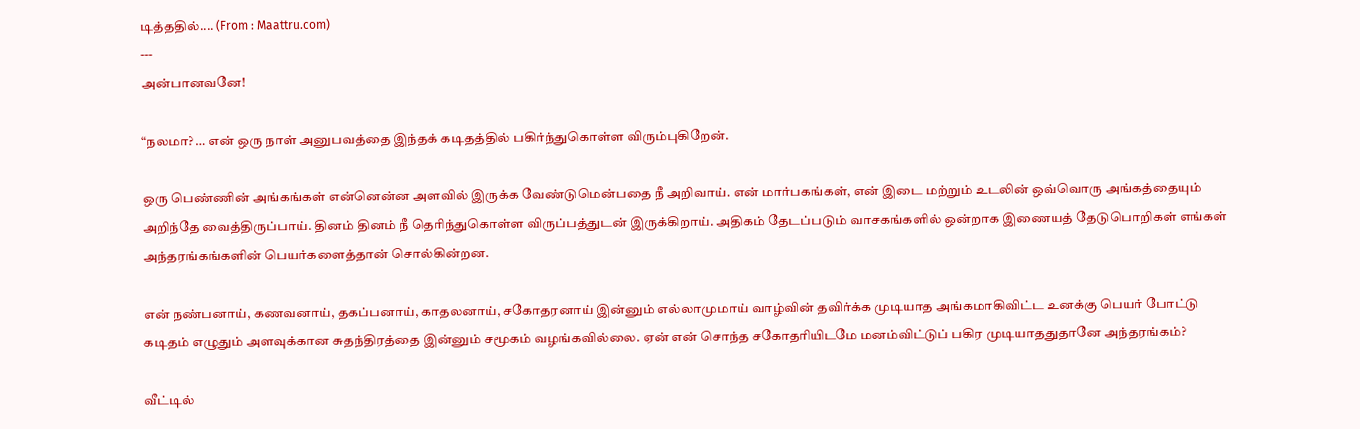டித்ததில்.... (From : Maattru.com)
---
அன்பானவனே!

“நலமா? … என் ஒரு நாள் அனுபவத்தை இந்தக் கடிதத்தில் பகிர்ந்துகொள்ள விரும்புகிறேன்.

ஒரு பெண்ணின் அங்கங்கள் என்னென்ன அளவில் இருக்க வேண்டுமென்பதை நீ அறிவாய். என் மார்பகங்கள், என் இடை மற்றும் உடலின் ஒவ்வொரு அங்கத்தையும் அறிந்தே வைத்திருப்பாய். தினம் தினம் நீ தெரிந்துகொள்ள விருப்பத்துடன் இருக்கிறாய். அதிகம் தேடப்படும் வாசகங்களில் ஒன்றாக இணையத் தேடுபொறிகள் எங்கள் அந்தரங்கங்களின் பெயர்களைத்தான் சொல்கின்றன.

என் நண்பனாய், கணவனாய், தகப்பனாய், காதலனாய், சகோதரனாய் இன்னும் எல்லாமுமாய் வாழ்வின் தவிர்க்க முடியாத அங்கமாகிவிட்ட உனக்கு பெயர் போட்டு கடிதம் எழுதும் அளவுக்கான சுதந்திரத்தை இன்னும் சமூகம் வழங்கவில்லை. ஏன் என் சொந்த சகோதரியிடமே மனம்விட்டுப் பகிர முடியாததுதானே அந்தரங்கம்?

வீட்டில்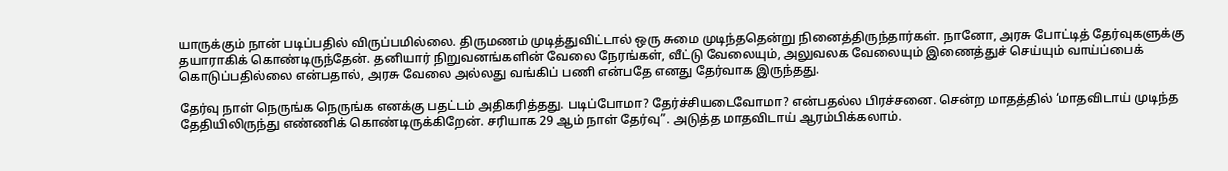யாருக்கும் நான் படிப்பதில் விருப்பமில்லை. திருமணம் முடித்துவிட்டால் ஒரு சுமை முடிந்ததென்று நினைத்திருந்தார்கள். நானோ, அரசு போட்டித் தேர்வுகளுக்கு தயாராகிக் கொண்டிருந்தேன். தனியார் நிறுவனங்களின் வேலை நேரங்கள், வீட்டு வேலையும், அலுவலக வேலையும் இணைத்துச் செய்யும் வாய்ப்பைக் கொடுப்பதில்லை என்பதால், அரசு வேலை அல்லது வங்கிப் பணி என்பதே எனது தேர்வாக இருந்தது.

தேர்வு நாள் நெருங்க நெருங்க எனக்கு பதட்டம் அதிகரித்தது. படிப்போமா? தேர்ச்சியடைவோமா? என்பதல்ல பிரச்சனை. சென்ற மாதத்தில் ‘மாதவிடாய் முடிந்த தேதியிலிருந்து எண்ணிக் கொண்டிருக்கிறேன். சரியாக 29 ஆம் நாள் தேர்வு”. அடுத்த மாதவிடாய் ஆரம்பிக்கலாம்.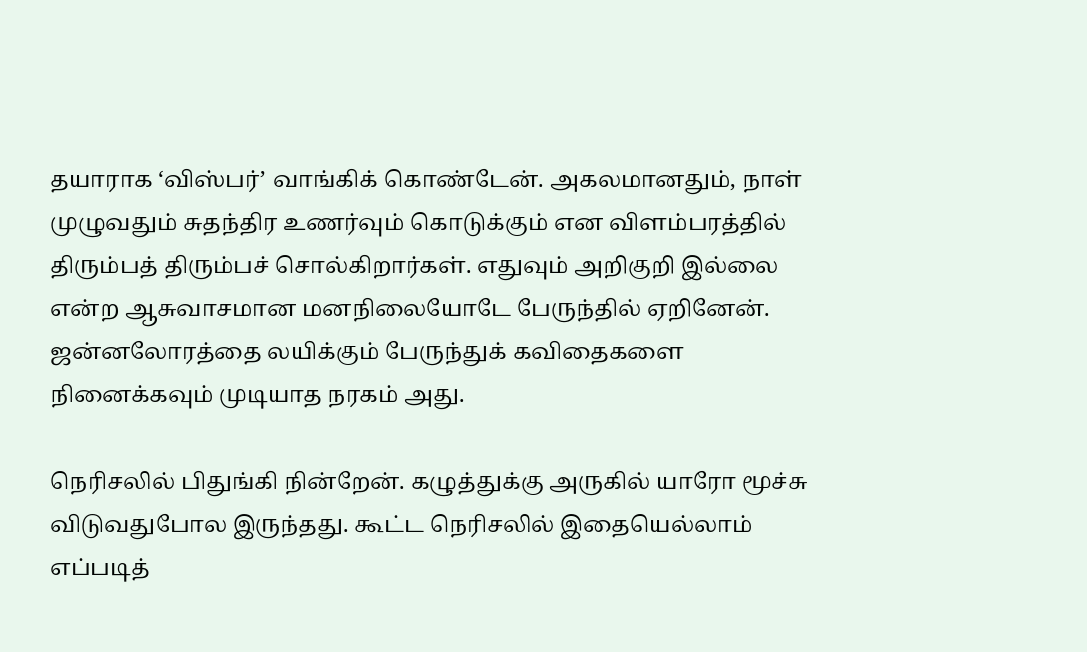தயாராக ‘விஸ்பர்’ வாங்கிக் கொண்டேன். அகலமானதும், நாள் முழுவதும் சுதந்திர உணர்வும் கொடுக்கும் என விளம்பரத்தில் திரும்பத் திரும்பச் சொல்கிறார்கள். எதுவும் அறிகுறி இல்லை என்ற ஆசுவாசமான மனநிலையோடே பேருந்தில் ஏறினேன். ஜன்னலோரத்தை லயிக்கும் பேருந்துக் கவிதைகளை நினைக்கவும் முடியாத நரகம் அது.

நெரிசலில் பிதுங்கி நின்றேன். கழுத்துக்கு அருகில் யாரோ மூச்சு விடுவதுபோல இருந்தது. கூட்ட நெரிசலில் இதையெல்லாம் எப்படித்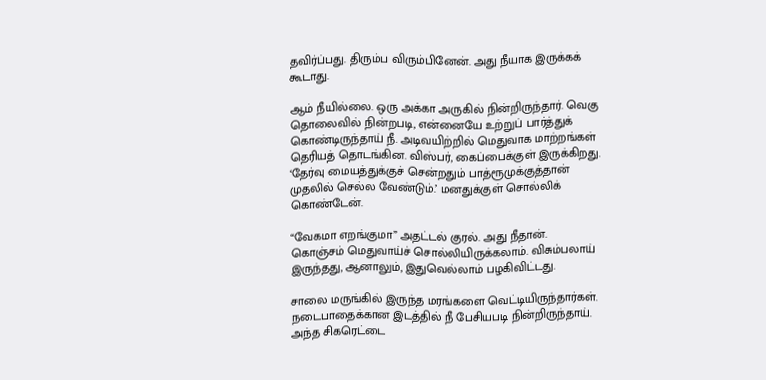தவிர்ப்பது. திரும்ப விரும்பினேன். அது நீயாக இருக்கக் கூடாது.

ஆம் நீயில்லை. ஒரு அக்கா அருகில் நின்றிருந்தார். வெகு தொலைவில் நின்றபடி, என்னையே உற்றுப் பார்த்துக் கொண்டிருந்தாய் நீ. அடிவயிற்றில் மெதுவாக மாற்றங்கள் தெரியத் தொடங்கின. விஸ்பர், கைப்பைக்குள் இருக்கிறது. ‘தேர்வு மையத்துக்குச் சென்றதும் பாத்ரூமுக்குத்தான் முதலில் செல்ல வேண்டும்.’ மனதுக்குள் சொல்லிக் கொண்டேன்.

“வேகமா எறங்குமா” அதட்டல் குரல். அது நீதான். கொஞ்சம் மெதுவாய்ச் சொல்லியிருக்கலாம். விசும்பலாய் இருந்தது, ஆனாலும், இதுவெல்லாம் பழகிவிட்டது.

சாலை மருங்கில் இருந்த மரங்களை வெட்டியிருந்தார்கள். நடைபாதைக்கான இடத்தில் நீ பேசியபடி நின்றிருந்தாய். அந்த சிகரெட்டை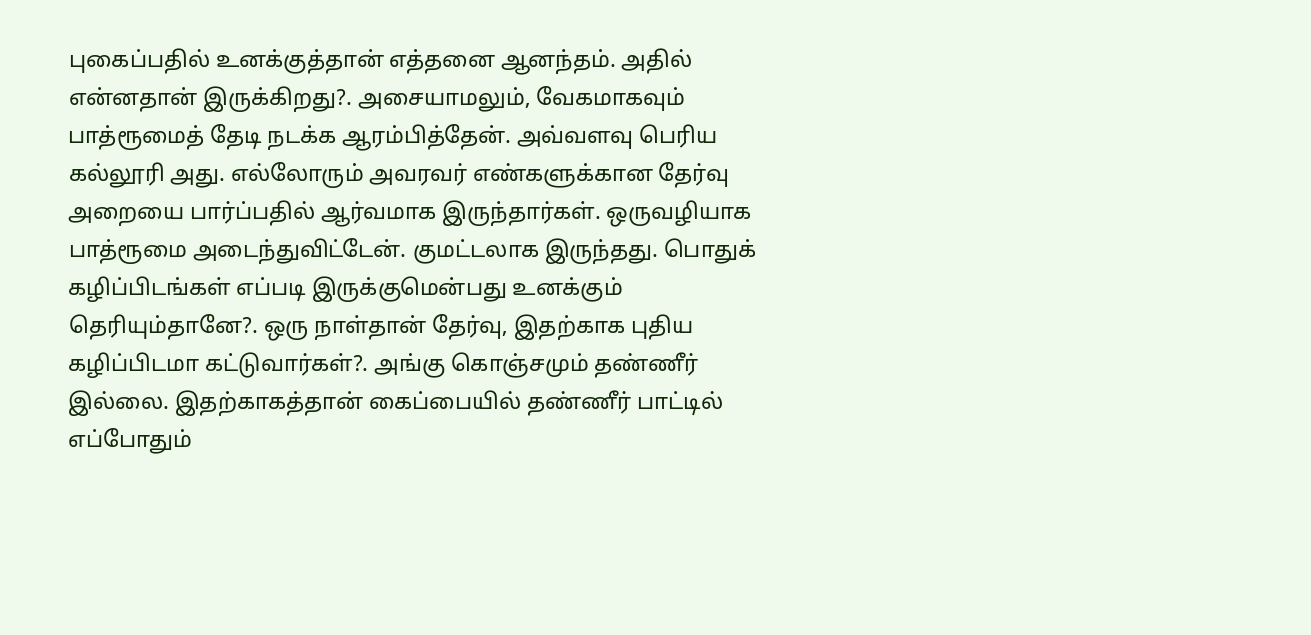புகைப்பதில் உனக்குத்தான் எத்தனை ஆனந்தம். அதில் என்னதான் இருக்கிறது?. அசையாமலும், வேகமாகவும் பாத்ரூமைத் தேடி நடக்க ஆரம்பித்தேன். அவ்வளவு பெரிய கல்லூரி அது. எல்லோரும் அவரவர் எண்களுக்கான தேர்வு அறையை பார்ப்பதில் ஆர்வமாக இருந்தார்கள். ஒருவழியாக பாத்ரூமை அடைந்துவிட்டேன். குமட்டலாக இருந்தது. பொதுக் கழிப்பிடங்கள் எப்படி இருக்குமென்பது உனக்கும் தெரியும்தானே?. ஒரு நாள்தான் தேர்வு, இதற்காக புதிய கழிப்பிடமா கட்டுவார்கள்?. அங்கு கொஞ்சமும் தண்ணீர் இல்லை. இதற்காகத்தான் கைப்பையில் தண்ணீர் பாட்டில் எப்போதும்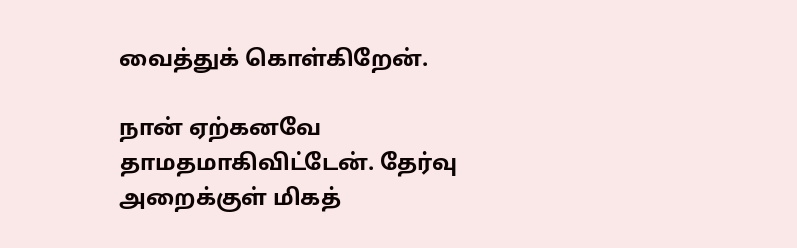வைத்துக் கொள்கிறேன்.

நான் ஏற்கனவே தாமதமாகிவிட்டேன். தேர்வு அறைக்குள் மிகத்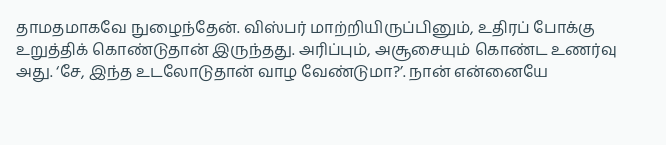தாமதமாகவே நுழைந்தேன். விஸ்பர் மாற்றியிருப்பினும், உதிரப் போக்கு உறுத்திக் கொண்டுதான் இருந்தது. அரிப்பும், அசூசையும் கொண்ட உணர்வு அது. ‘சே, இந்த உடலோடுதான் வாழ வேண்டுமா?’. நான் என்னையே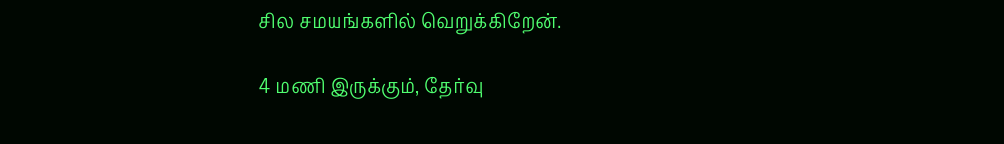சில சமயங்களில் வெறுக்கிறேன்.

4 மணி இருக்கும், தேர்வு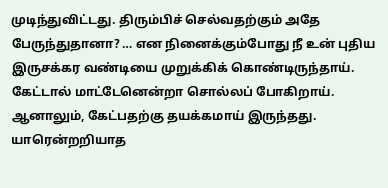முடிந்துவிட்டது. திரும்பிச் செல்வதற்கும் அதே பேருந்துதானா? … என நினைக்கும்போது நீ உன் புதிய இருசக்கர வண்டியை முறுக்கிக் கொண்டிருந்தாய். கேட்டால் மாட்டேனென்றா சொல்லப் போகிறாய். ஆனாலும், கேட்பதற்கு தயக்கமாய் இருந்தது. யாரென்றறியாத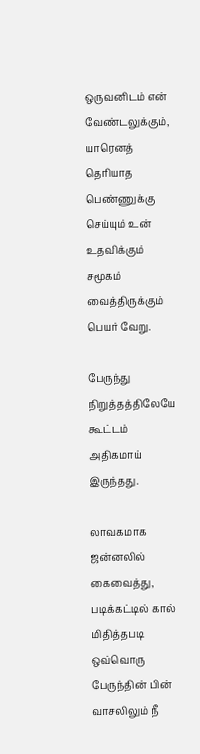ஒருவனிடம் என் வேண்டலுக்கும், யாரெனத் தெரியாத பெண்ணுக்கு செய்யும் உன் உதவிக்கும் சமூகம் வைத்திருக்கும் பெயர் வேறு.

பேருந்து நிறுத்தத்திலேயே கூட்டம் அதிகமாய் இருந்தது.

லாவகமாக ஜன்னலில் கைவைத்து, படிக்கட்டில் கால் மிதித்தபடி ஒவ்வொரு பேருந்தின் பின் வாசலிலும் நீ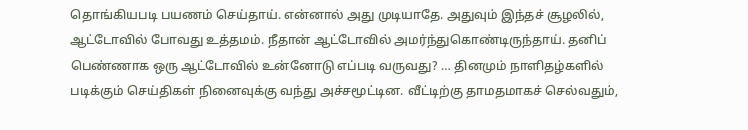தொங்கியபடி பயணம் செய்தாய். என்னால் அது முடியாதே. அதுவும் இந்தச் சூழலில், ஆட்டோவில் போவது உத்தமம். நீதான் ஆட்டோவில் அமர்ந்துகொண்டிருந்தாய். தனிப் பெண்ணாக ஒரு ஆட்டோவில் உன்னோடு எப்படி வருவது? … தினமும் நாளிதழ்களில் படிக்கும் செய்திகள் நினைவுக்கு வந்து அச்சமூட்டின. வீட்டிற்கு தாமதமாகச் செல்வதும்,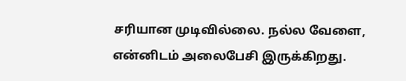சரியான முடிவில்லை. நல்ல வேளை, என்னிடம் அலைபேசி இருக்கிறது.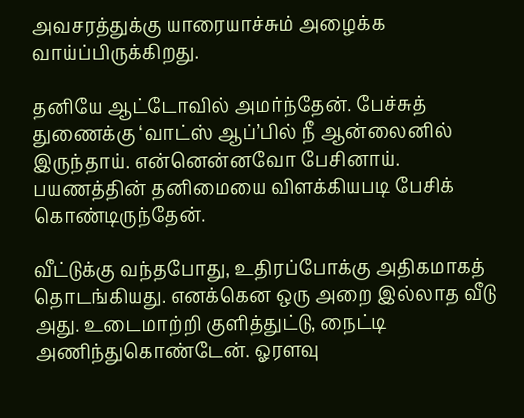அவசரத்துக்கு யாரையாச்சும் அழைக்க வாய்ப்பிருக்கிறது.

தனியே ஆட்டோவில் அமர்ந்தேன். பேச்சுத் துணைக்கு ‘வாட்ஸ் ஆப்’பில் நீ ஆன்லைனில் இருந்தாய். என்னென்னவோ பேசினாய். பயணத்தின் தனிமையை விளக்கியபடி பேசிக் கொண்டிருந்தேன்.

வீட்டுக்கு வந்தபோது, உதிரப்போக்கு அதிகமாகத் தொடங்கியது. எனக்கென ஒரு அறை இல்லாத வீடு அது. உடைமாற்றி குளித்துட்டு, நைட்டி அணிந்துகொண்டேன். ஓரளவு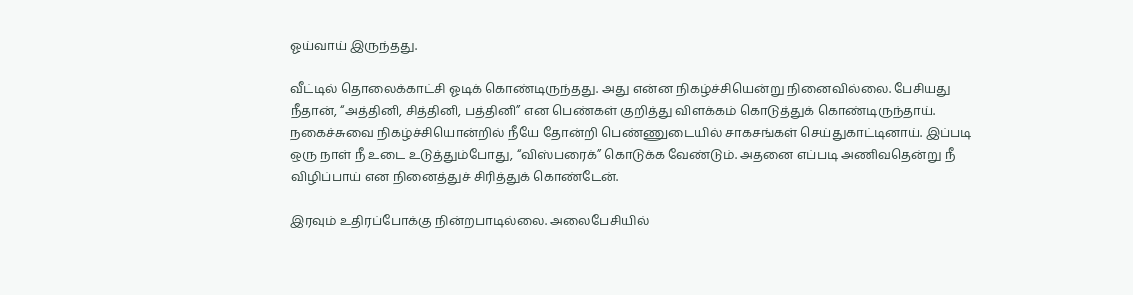ஓய்வாய் இருந்தது.

வீட்டில் தொலைக்காட்சி ஓடிக் கொண்டிருந்தது. அது என்ன நிகழ்ச்சியென்று நினைவில்லை. பேசியது நீதான், “அத்தினி, சித்தினி, பத்தினி” என பெண்கள் குறித்து விளக்கம் கொடுத்துக் கொண்டிருந்தாய். நகைச்சுவை நிகழ்ச்சியொன்றில் நீயே தோன்றி பெண்ணுடையில் சாகசங்கள் செய்துகாட்டினாய். இப்படி ஒரு நாள் நீ உடை உடுத்தும்போது, “விஸ்பரைக்” கொடுக்க வேண்டும். அதனை எப்படி அணிவதென்று நீ விழிப்பாய் என நினைத்துச் சிரித்துக் கொண்டேன்.

இரவும் உதிரப்போக்கு நின்றபாடில்லை. அலைபேசியில்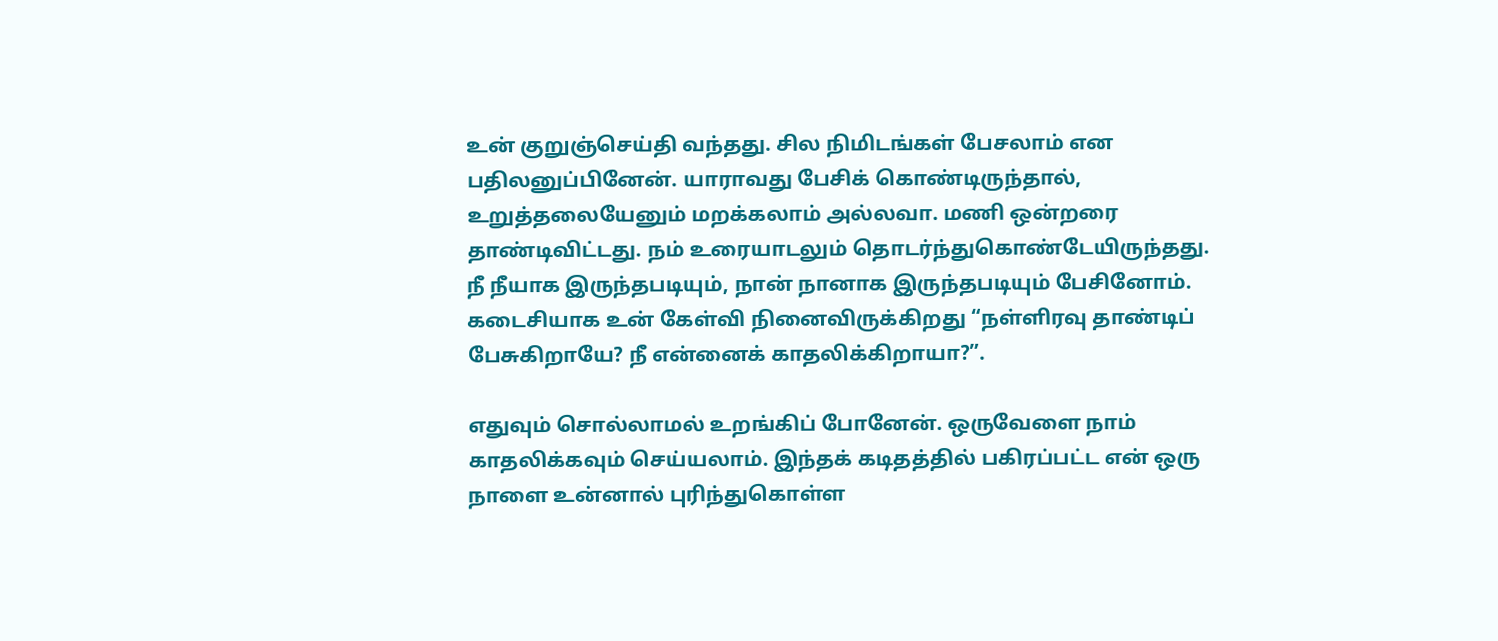உன் குறுஞ்செய்தி வந்தது. சில நிமிடங்கள் பேசலாம் என பதிலனுப்பினேன். யாராவது பேசிக் கொண்டிருந்தால், உறுத்தலையேனும் மறக்கலாம் அல்லவா. மணி ஒன்றரை தாண்டிவிட்டது. நம் உரையாடலும் தொடர்ந்துகொண்டேயிருந்தது. நீ நீயாக இருந்தபடியும், நான் நானாக இருந்தபடியும் பேசினோம். கடைசியாக உன் கேள்வி நினைவிருக்கிறது “நள்ளிரவு தாண்டிப் பேசுகிறாயே? நீ என்னைக் காதலிக்கிறாயா?”.

எதுவும் சொல்லாமல் உறங்கிப் போனேன். ஒருவேளை நாம் காதலிக்கவும் செய்யலாம். இந்தக் கடிதத்தில் பகிரப்பட்ட என் ஒரு நாளை உன்னால் புரிந்துகொள்ள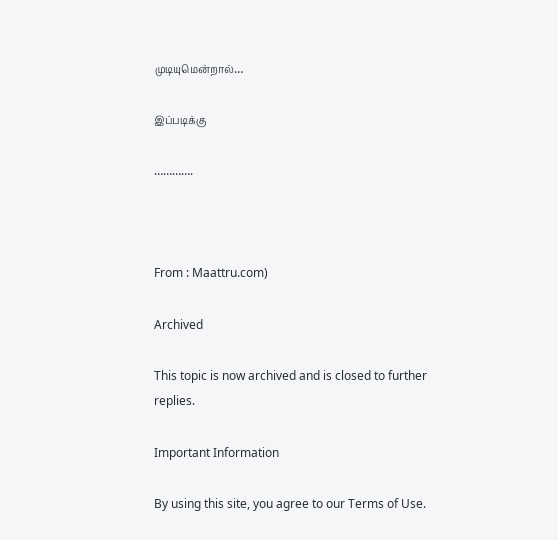முடியுமென்றால்…

இப்படிக்கு

………….



From : Maattru.com)

Archived

This topic is now archived and is closed to further replies.

Important Information

By using this site, you agree to our Terms of Use.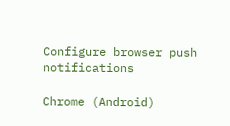Configure browser push notifications

Chrome (Android)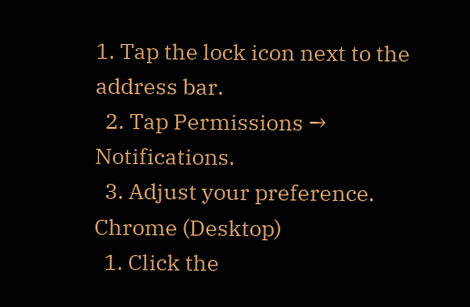1. Tap the lock icon next to the address bar.
  2. Tap Permissions → Notifications.
  3. Adjust your preference.
Chrome (Desktop)
  1. Click the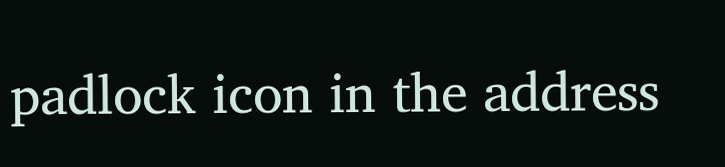padlock icon in the address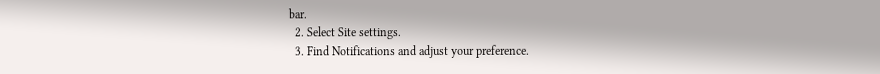bar.
  2. Select Site settings.
  3. Find Notifications and adjust your preference.